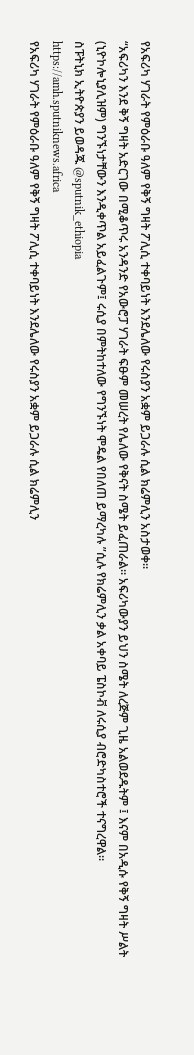የአፍሪካ ሃገራት የምዕራቡ ዓለም የቅኝ ግዛት ፖሊሲ ተቀባይነት እንደሌለው የሩስያን አቋም ይጋራሉ ሲል ክሬምሊን አስታወቀ።
“አፍሪካን እንደ ቅኝ ግዛት አድርገው በሚቆጥሩ አንዳንድ የአውሮፓ ሃገራት ፍፁም መሠረት የሌለው የቅናት ስሜት ይፈጠራል። አፍሪካውያን ይህን ስሜት ለረጅም ጊዜ አልወደዱትም ፤ እናም በአዲሱ የቅኝ ግዛት ሥልት (ኒዮኮሎኒያሊዝም) ግንኙነታቸውን እንዲቀጥል አይፈልጉም፤ ሩሲያ በምትከተለው የግንኙነት ሞዴል የበለጠ ይማረካሉ ”ሲሉ የክሬምሊን ቃል አቀባይ ፔስኮቭ ለሩሲያ ብሮድካስተሮች ተናግረዋል።
ስፑትኒክ ኢትዮጵያን ይወዳጁ @sputnik_ethiopia
https://amh.sputniknews.africa
የአፍሪካ ሃገራት የምዕራቡ ዓለም የቅኝ ግዛት ፖሊሲ ተቀባይነት እንደሌለው የሩስያን አቋም ይጋራሉ ሲል ክሬምሊን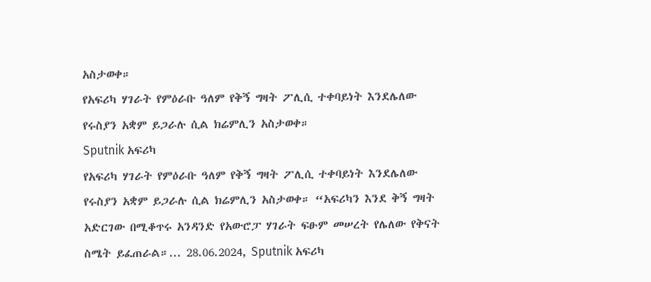አስታወቀ።
የአፍሪካ ሃገራት የምዕራቡ ዓለም የቅኝ ግዛት ፖሊሲ ተቀባይነት እንደሌለው የሩስያን አቋም ይጋራሉ ሲል ክሬምሊን አስታወቀ።
Sputnik አፍሪካ
የአፍሪካ ሃገራት የምዕራቡ ዓለም የቅኝ ግዛት ፖሊሲ ተቀባይነት እንደሌለው የሩስያን አቋም ይጋራሉ ሲል ክሬምሊን አስታወቀ። “አፍሪካን እንደ ቅኝ ግዛት አድርገው በሚቆጥሩ አንዳንድ የአውሮፓ ሃገራት ፍፁም መሠረት የሌለው የቅናት ስሜት ይፈጠራል።... 28.06.2024, Sputnik አፍሪካ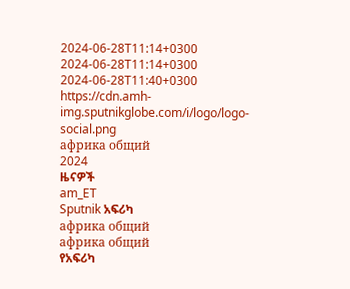2024-06-28T11:14+0300
2024-06-28T11:14+0300
2024-06-28T11:40+0300
https://cdn.amh-img.sputnikglobe.com/i/logo/logo-social.png
африка общий
2024
ዜናዎች
am_ET
Sputnik አፍሪካ
африка общий
африка общий
የአፍሪካ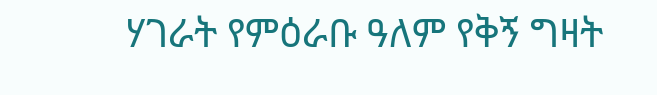ሃገራት የምዕራቡ ዓለም የቅኝ ግዛት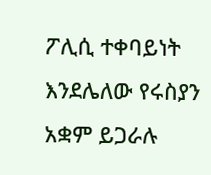ፖሊሲ ተቀባይነት እንደሌለው የሩስያን አቋም ይጋራሉ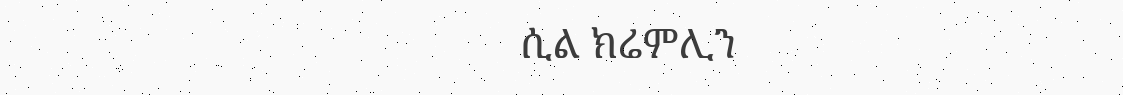ሲል ክሬምሊን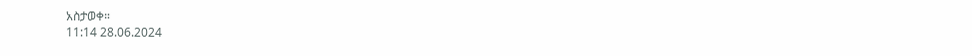አስታወቀ።
11:14 28.06.2024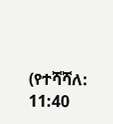(የተሻሻለ: 11:40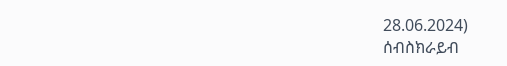28.06.2024)
ሰብስክራይብ